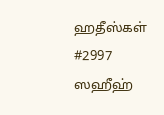ஹதீஸ்கள்
#2997
ஸஹீஹ்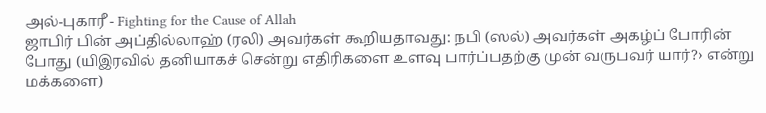அல்-புகாரீ - Fighting for the Cause of Allah
ஜாபிர் பின் அப்தில்லாஹ் (ரலி) அவர்கள் கூறியதாவது: நபி (ஸல்) அவர்கள் அகழ்ப் போரின் போது (யிஇரவில் தனியாகச் சென்று எதிரிகளை உளவு பார்ப்பதற்கு முன் வருபவர் யார்?› என்று மக்களை)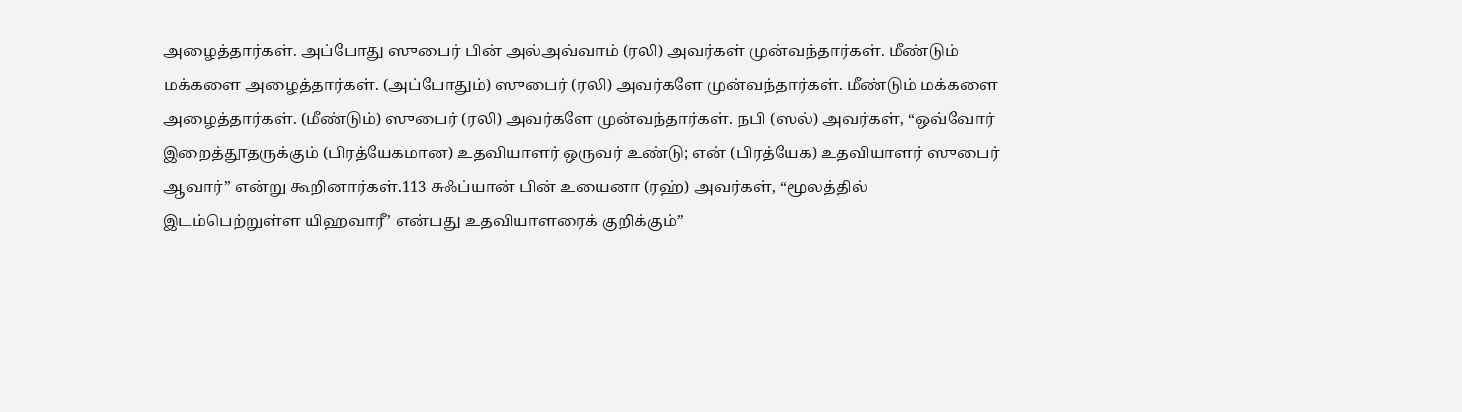அழைத்தார்கள். அப்போது ஸுபைர் பின் அல்அவ்வாம் (ரலி) அவர்கள் முன்வந்தார்கள். மீண்டும் மக்களை அழைத்தார்கள். (அப்போதும்) ஸுபைர் (ரலி) அவர்களே முன்வந்தார்கள். மீண்டும் மக்களை அழைத்தார்கள். (மீண்டும்) ஸுபைர் (ரலி) அவர்களே முன்வந்தார்கள். நபி (ஸல்) அவர்கள், ‘‘ஒவ்வோர் இறைத்தூதருக்கும் (பிரத்யேகமான) உதவியாளர் ஒருவர் உண்டு; என் (பிரத்யேக) உதவியாளர் ஸுபைர் ஆவார்” என்று கூறினார்கள்.113 சுஃப்யான் பின் உயைனா (ரஹ்) அவர்கள், ‘‘மூலத்தில் இடம்பெற்றுள்ள யிஹவாரீ’ என்பது உதவியாளரைக் குறிக்கும்”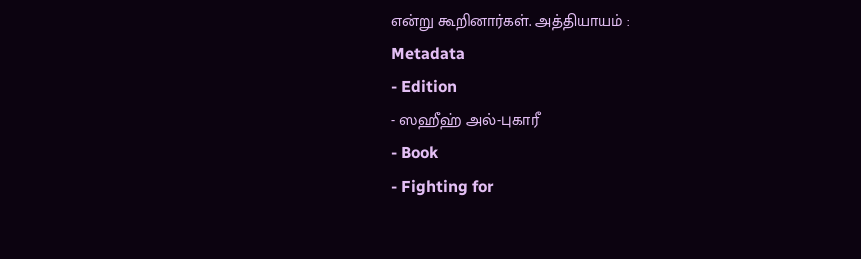என்று கூறினார்கள். அத்தியாயம் :
Metadata
- Edition
- ஸஹீஹ் அல்-புகாரீ
- Book
- Fighting for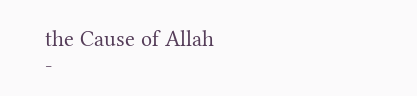the Cause of Allah
-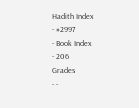Hadith Index
- #2997
- Book Index
- 206
Grades
- -